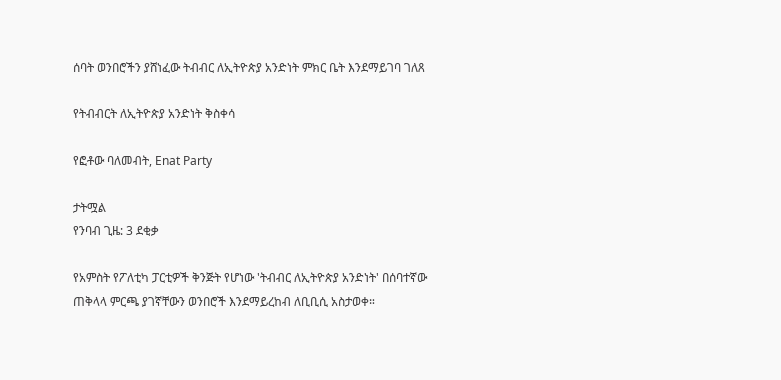ሰባት ወንበሮችን ያሸነፈው ትብብር ለኢትዮጵያ አንድነት ምክር ቤት እንደማይገባ ገለጸ

የትብብርት ለኢትዮጵያ አንድነት ቅስቀሳ

የፎቶው ባለመብት, Enat Party

ታትሟል
የንባብ ጊዜ: 3 ደቂቃ

የአምስት የፖለቲካ ፓርቲዎች ቅንጅት የሆነው 'ትብብር ለኢትዮጵያ አንድነት' በሰባተኛው ጠቅላላ ምርጫ ያገኛቸውን ወንበሮች እንደማይረከብ ለቢቢሲ አስታወቀ።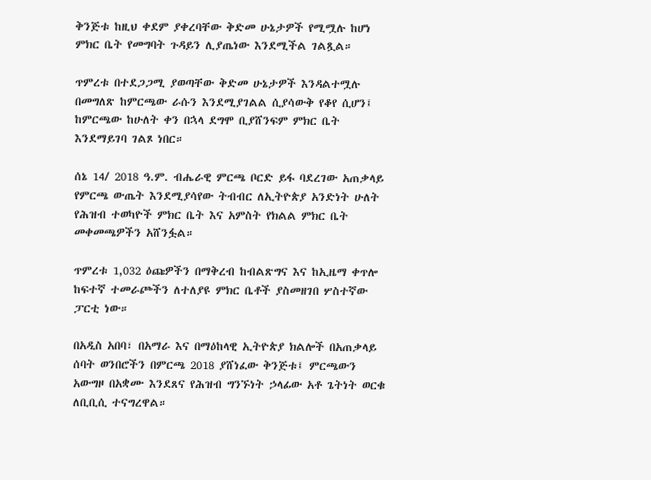ቅንጅቱ ከዚህ ቀደም ያቀረባቸው ቅድመ ሁኔታዎች የሚሟሉ ከሆነ ምክር ቤት የመግባት ጉዳይን ሊያጤነው እንደሚችል ገልጿል።

ጥምረቱ በተደጋጋሚ ያወጣቸው ቅድመ ሁኔታዎች እንዳልተሟሉ በመግለጽ ከምርጫው ራሱን እንደሚያገልል ሲያሳውቅ የቆየ ሲሆን፤ ከምርጫው ከሁለት ቀን በኋላ ደግሞ ቢያሸንፍም ምክር ቤት እንደማይገባ ገልጾ ነበር።

ሰኔ 14/ 2018 ዓ.ም. ብሔራዊ ምርጫ ቦርድ ይፋ ባደረገው አጠቃላይ የምርጫ ውጤት እንደሚያሳየው ትብብር ለኢትዮጵያ አንድነት ሁለት የሕዝብ ተወካዮች ምክር ቤት እና አምስት የክልል ምክር ቤት መቀመጫዎችን አሸንፏል።

ጥምረቱ 1,032 ዕጩዎችን በማቅረብ ከብልጽግና እና ከኢዜማ ቀጥሎ ከፍተኛ ተመራጮችን ለተለያዩ ምክር ቤቶች ያስመዘገበ ሦስተኛው ፓርቲ ነው።

በአዲስ አበባ፣ በአማራ እና በማዕከላዊ ኢትዮጵያ ክልሎች በአጠቃላይ ሰባት ወንበሮችን በምርጫ 2018 ያሸነፈው ቅንጅቱ፤ ምርጫውን አውግዞ በአቋሙ እንደጸና የሕዝብ ግንኙነት ኃላፊው አቶ ጌትነት ወርቁ ለቢቢሲ ተናግረዋል።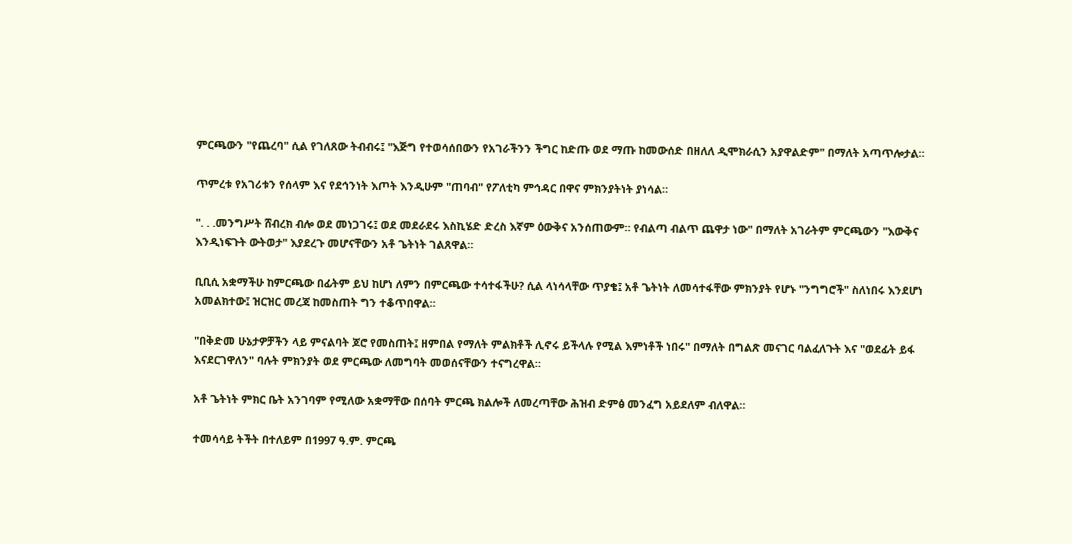ምርጫውን "የጨረባ" ሲል የገለጸው ትብብሩ፤ "እጅግ የተወሳሰበውን የአገራችንን ችግር ከድጡ ወደ ማጡ ከመውሰድ በዘለለ ዲሞክራሲን አያዋልድም" በማለት አጣጥሎታል።

ጥምረቱ የአገሪቱን የሰላም እና የደኅንነት እጦት እንዲሁም "ጠባብ" የፖለቲካ ምኅዳር በዋና ምክንያትነት ያነሳል።

". . .መንግሥት ሸብረክ ብሎ ወደ መነጋገሩ፤ ወደ መደራደሩ እስኪሄድ ድረስ እኛም ዕውቅና አንሰጠውም። የብልጣ ብልጥ ጨዋታ ነው" በማለት አገራትም ምርጫውን "እውቅና እንዲነፍጉት ውትወታ" እያደረጉ መሆናቸውን አቶ ጌትነት ገልጸዋል።

ቢቢሲ አቋማችሁ ከምርጫው በፊትም ይህ ከሆነ ለምን በምርጫው ተሳተፋችሁ? ሲል ላነሳላቸው ጥያቄ፤ አቶ ጌትነት ለመሳተፋቸው ምክንያት የሆኑ "ንግግሮች" ስለነበሩ እንደሆነ አመልክተው፤ ዝርዝር መረጃ ከመስጠት ግን ተቆጥበዋል።

"በቅድመ ሁኔታዎቻችን ላይ ምናልባት ጆሮ የመስጠት፤ ዘምበል የማለት ምልክቶች ሊኖሩ ይችላሉ የሚል እምነቶች ነበሩ" በማለት በግልጽ መናገር ባልፈለጉት እና "ወደፊት ይፋ እናደርገዋለን" ባሉት ምክንያት ወደ ምርጫው ለመግባት መወሰናቸውን ተናግረዋል።

አቶ ጌትነት ምክር ቤት አንገባም የሚለው አቋማቸው በሰባት ምርጫ ክልሎች ለመረጣቸው ሕዝብ ድምፅ መንፈግ አይደለም ብለዋል።

ተመሳሳይ ትችት በተለይም በ1997 ዓ.ም. ምርጫ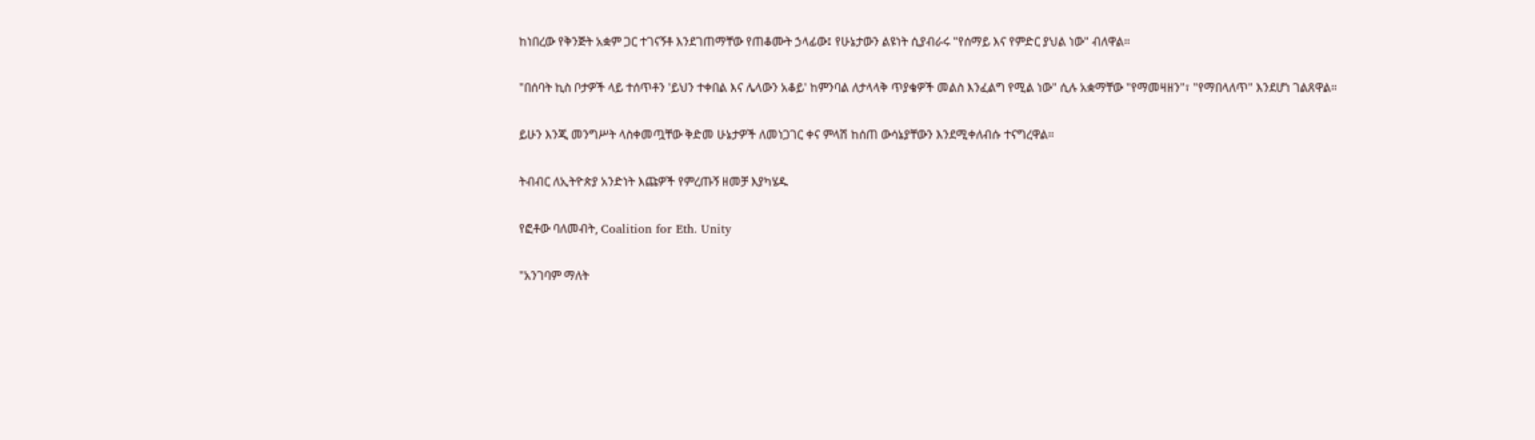ከነበረው የቅንጅት አቋም ጋር ተገናኝቶ እንደገጠማቸው የጠቆሙት ኃላፊው፤ የሁኔታውን ልዩነት ሲያብራሩ "የሰማይ እና የምድር ያህል ነው" ብለዋል።

"በሰባት ኪስ ቦታዎች ላይ ተሰጥቶን 'ይህን ተቀበል እና ሌላውን አቆይ' ከምንባል ለታላላቅ ጥያቄዎች መልስ እንፈልግ የሚል ነው" ሲሉ አቋማቸው "የማመዛዘን"፣ "የማበላለጥ" እንደሆነ ገልጸዋል።

ይሁን እንጂ መንግሥት ላስቀመጧቸው ቅድመ ሁኔታዎች ለመነጋገር ቀና ምላሽ ከሰጠ ውሳኔያቸውን እንደሚቀለብሱ ተናግረዋል።

ትብብር ለኢትዮጵያ አንድነት እጩዎች የምረጡኝ ዘመቻ እያካሄዱ

የፎቶው ባለመብት, Coalition for Eth. Unity

"አንገባም ማለት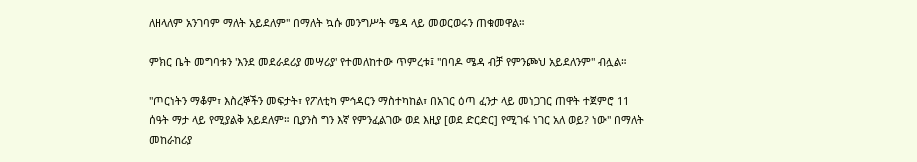ለዘላለም አንገባም ማለት አይደለም" በማለት ኳሱ መንግሥት ሜዳ ላይ መወርወሩን ጠቁመዋል።

ምክር ቤት መግባቱን 'እንደ መደራደሪያ መሣሪያ' የተመለከተው ጥምረቱ፤ "በባዶ ሜዳ ብቻ የምንጮህ አይደለንም" ብሏል።

"ጦርነትን ማቆም፣ እስረኞችን መፍታት፣ የፖለቲካ ምኅዳርን ማስተካከል፣ በአገር ዕጣ ፈንታ ላይ መነጋገር ጠዋት ተጀምሮ 11 ሰዓት ማታ ላይ የሚያልቅ አይደለም። ቢያንስ ግን እኛ የምንፈልገው ወደ እዚያ [ወደ ድርድር] የሚገፋ ነገር አለ ወይ? ነው" በማለት መከራከሪያ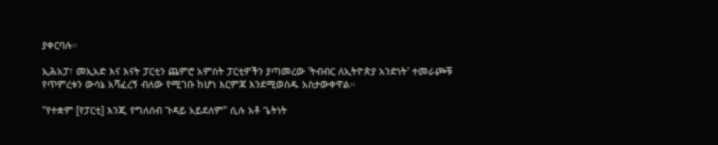ያቀርባሉ።

ኢሕአፓ፣ መኢአድ እና እናት ፓርቲን ጨምሮ አምስት ፓርቲዎችን ያጣመረው 'ትብብር ለኢትዮጵያ አንድነት' ተመራጮቹ የጥምረቱን ውሳኔ አሻፈረኝ ብለው የሚገቡ ከሆነ እርምጃ እንደሚወስዱ አስታውቀዋል።

"የተቋም [የፓርቲ] እንጂ የግለሰብ ጉዳይ አይደለም" ሲሉ አቶ ጌትነት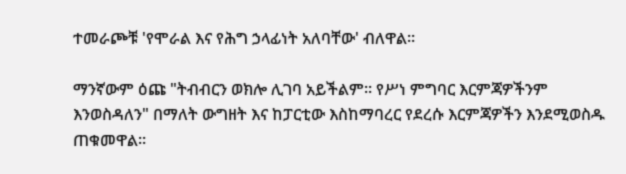ተመራጮቹ 'የሞራል እና የሕግ ኃላፊነት አለባቸው' ብለዋል።

ማንኛውም ዕጩ "ትብብርን ወክሎ ሊገባ አይችልም። የሥነ ምግባር እርምጃዎችንም እንወስዳለን" በማለት ውግዘት እና ከፓርቲው እስከማባረር የደረሱ እርምጃዎችን እንደሚወስዱ ጠቁመዋል።